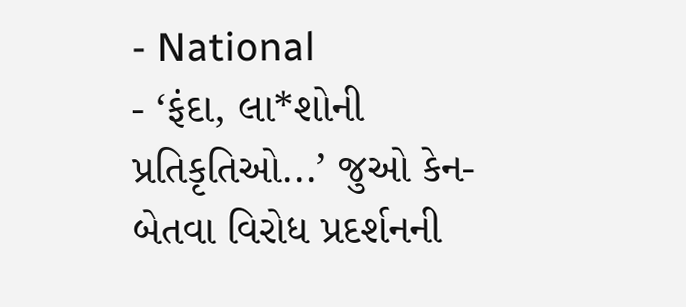- National
- ‘ફંદા, લા*શોની પ્રતિકૃતિઓ...’ જુઓ કેન-બેતવા વિરોધ પ્રદર્શનની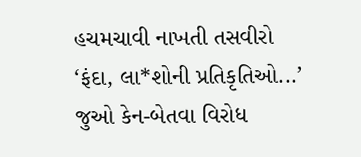હચમચાવી નાખતી તસવીરો
‘ફંદા, લા*શોની પ્રતિકૃતિઓ...’ જુઓ કેન-બેતવા વિરોધ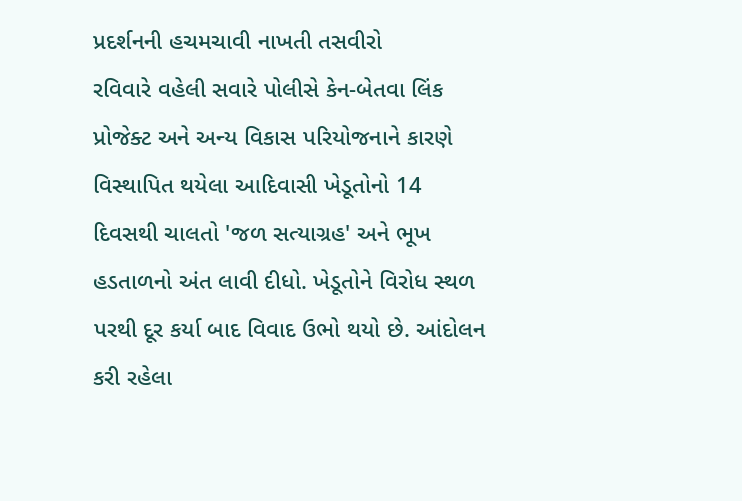પ્રદર્શનની હચમચાવી નાખતી તસવીરો
રવિવારે વહેલી સવારે પોલીસે કેન-બેતવા લિંક પ્રોજેક્ટ અને અન્ય વિકાસ પરિયોજનાને કારણે વિસ્થાપિત થયેલા આદિવાસી ખેડૂતોનો 14 દિવસથી ચાલતો 'જળ સત્યાગ્રહ' અને ભૂખ હડતાળનો અંત લાવી દીધો. ખેડૂતોને વિરોધ સ્થળ પરથી દૂર કર્યા બાદ વિવાદ ઉભો થયો છે. આંદોલન કરી રહેલા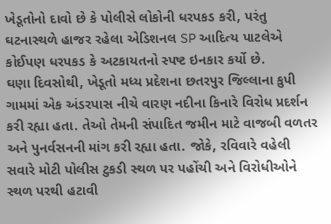ખેડૂતોનો દાવો છે કે પોલીસે લોકોની ધરપકડ કરી, પરંતુ ઘટનાસ્થળે હાજર રહેલા એડિશનલ SP આદિત્ય પાટલેએ કોઈપણ ધરપકડ કે અટકાયતનો સ્પષ્ટ ઇનકાર કર્યો છે.
ઘણા દિવસોથી, ખેડૂતો મધ્ય પ્રદેશના છતરપુર જિલ્લાના કુપી ગામમાં એક અંડરપાસ નીચે વારણ નદીના કિનારે વિરોધ પ્રદર્શન કરી રહ્યા હતા. તેઓ તેમની સંપાદિત જમીન માટે વાજબી વળતર અને પુનર્વસનની માંગ કરી રહ્યા હતા. જોકે, રવિવારે વહેલી સવારે મોટી પોલીસ ટુકડી સ્થળ પર પહોંચી અને વિરોધીઓને સ્થળ પરથી હટાવી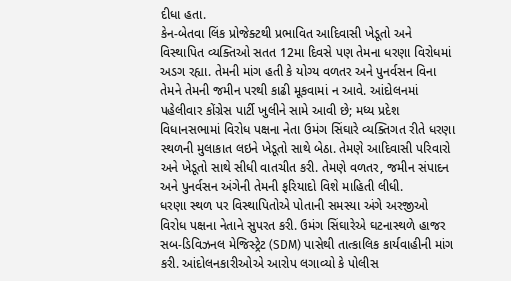દીધા હતા.
કેન-બેતવા લિંક પ્રોજેક્ટથી પ્રભાવિત આદિવાસી ખેડૂતો અને વિસ્થાપિત વ્યક્તિઓ સતત 12મા દિવસે પણ તેમના ધરણા વિરોધમાં અડગ રહ્યા. તેમની માંગ હતી કે યોગ્ય વળતર અને પુનર્વસન વિના તેમને તેમની જમીન પરથી કાઢી મૂકવામાં ન આવે. આંદોલનમાં પહેલીવાર કોંગ્રેસ પાર્ટી ખુલીને સામે આવી છે; મધ્ય પ્રદેશ વિધાનસભામાં વિરોધ પક્ષના નેતા ઉમંગ સિંઘારે વ્યક્તિગત રીતે ધરણા સ્થળની મુલાકાત લઇને ખેડૂતો સાથે બેઠા. તેમણે આદિવાસી પરિવારો અને ખેડૂતો સાથે સીધી વાતચીત કરી. તેમણે વળતર, જમીન સંપાદન અને પુનર્વસન અંગેની તેમની ફરિયાદો વિશે માહિતી લીધી.
ધરણા સ્થળ પર વિસ્થાપિતોએ પોતાની સમસ્યા અંગે અરજીઓ વિરોધ પક્ષના નેતાને સુપરત કરી. ઉમંગ સિંઘારેએ ઘટનાસ્થળે હાજર સબ-ડિવિઝનલ મેજિસ્ટ્રેટ (SDM) પાસેથી તાત્કાલિક કાર્યવાહીની માંગ કરી. આંદોલનકારીઓએ આરોપ લગાવ્યો કે પોલીસ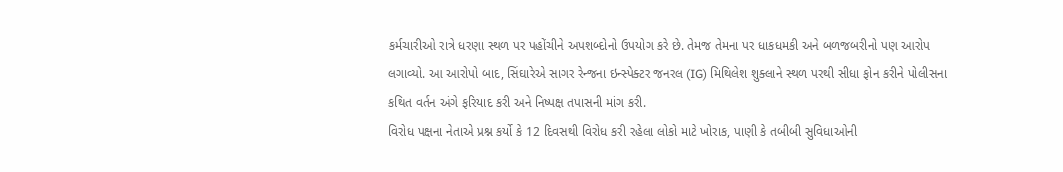કર્મચારીઓ રાત્રે ધરણા સ્થળ પર પહોંચીને અપશબ્દોનો ઉપયોગ કરે છે. તેમજ તેમના પર ધાકધમકી અને બળજબરીનો પણ આરોપ લગાવ્યો. આ આરોપો બાદ, સિંઘારેએ સાગર રેન્જના ઇન્સ્પેક્ટર જનરલ (IG) મિથિલેશ શુક્લાને સ્થળ પરથી સીધા ફોન કરીને પોલીસના કથિત વર્તન અંગે ફરિયાદ કરી અને નિષ્પક્ષ તપાસની માંગ કરી.
વિરોધ પક્ષના નેતાએ પ્રશ્ન કર્યો કે 12 દિવસથી વિરોધ કરી રહેલા લોકો માટે ખોરાક, પાણી કે તબીબી સુવિધાઓની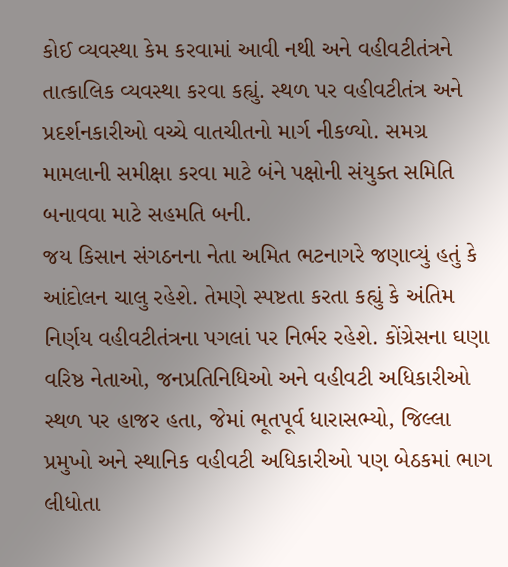કોઈ વ્યવસ્થા કેમ કરવામાં આવી નથી અને વહીવટીતંત્રને તાત્કાલિક વ્યવસ્થા કરવા કહ્યું. સ્થળ પર વહીવટીતંત્ર અને પ્રદર્શનકારીઓ વચ્ચે વાતચીતનો માર્ગ નીકળ્યો. સમગ્ર મામલાની સમીક્ષા કરવા માટે બંને પક્ષોની સંયુક્ત સમિતિ બનાવવા માટે સહમતિ બની.
જય કિસાન સંગઠનના નેતા અમિત ભટનાગરે જણાવ્યું હતું કે આંદોલન ચાલુ રહેશે. તેમણે સ્પષ્ટતા કરતા કહ્યું કે અંતિમ નિર્ણય વહીવટીતંત્રના પગલાં પર નિર્ભર રહેશે. કોંગ્રેસના ઘણા વરિષ્ઠ નેતાઓ, જનપ્રતિનિધિઓ અને વહીવટી અધિકારીઓ સ્થળ પર હાજર હતા, જેમાં ભૂતપૂર્વ ધારાસભ્યો, જિલ્લા પ્રમુખો અને સ્થાનિક વહીવટી અધિકારીઓ પણ બેઠકમાં ભાગ લીધોતા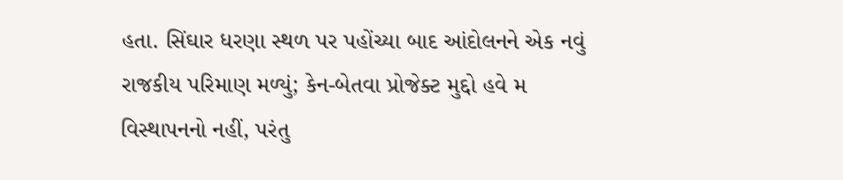હતા. સિંઘાર ધરણા સ્થળ પર પહોંચ્યા બાદ આંદોલનને એક નવું રાજકીય પરિમાણ મળ્યું; કેન-બેતવા પ્રોજેક્ટ મુદ્દો હવે મ વિસ્થાપનનો નહીં, પરંતુ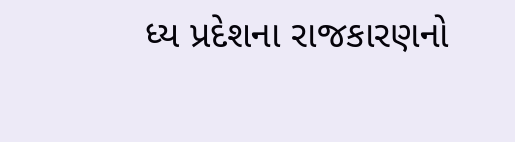ધ્ય પ્રદેશના રાજકારણનો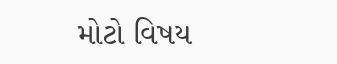મોટો વિષય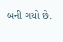બની ગયો છે.